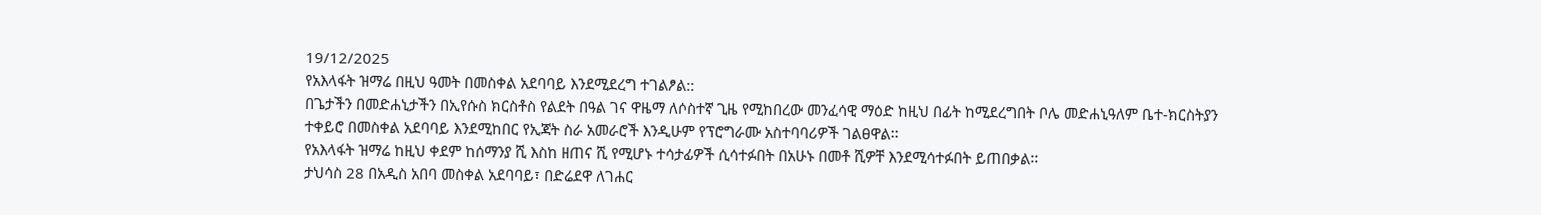19/12/2025
የአእላፋት ዝማሬ በዚህ ዓመት በመስቀል አደባባይ እንደሚደረግ ተገልፆል::
በጌታችን በመድሐኒታችን በኢየሱስ ክርስቶስ የልደት በዓል ገና ዋዜማ ለሶስተኛ ጊዜ የሚከበረው መንፈሳዊ ማዕድ ከዚህ በፊት ከሚደረግበት ቦሌ መድሐኒዓለም ቤተ-ክርስትያን ተቀይሮ በመስቀል አደባባይ እንደሚከበር የኢጃት ስራ አመራሮች እንዲሁም የፕሮግራሙ አስተባባሪዎች ገልፀዋል፡፡
የአእላፋት ዝማሬ ከዚህ ቀደም ከሰማንያ ሺ እስከ ዘጠና ሺ የሚሆኑ ተሳታፊዎች ሲሳተፉበት በአሁኑ በመቶ ሺዎቸ እንደሚሳተፉበት ይጠበቃል፡፡
ታህሳስ 28 በአዲስ አበባ መስቀል አደባባይ፣ በድሬደዋ ለገሐር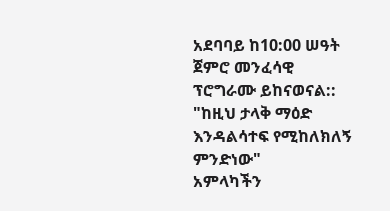አደባባይ ከ10:00 ሠዓት ጀምሮ መንፈሳዊ ፕሮግራሙ ይከናወናል::
"ከዚህ ታላቅ ማዕድ እንዳልሳተፍ የሚከለክለኝ ምንድነው"
አምላካችን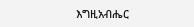እግዚአብሔር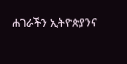ሐገራችን ኢትዮጵያንና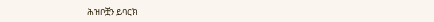ሕዝቦቿን ይባርክ